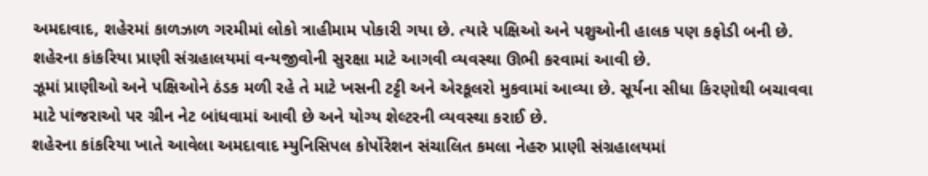અમદાવાદ, શહેરમાં કાળઝાળ ગરમીમાં લોકો ત્રાહીમામ પોકારી ગયા છે. ત્યારે પક્ષિઓ અને પશુઓની હાલક પણ કફોડી બની છે. શહેરના કાંકરિયા પ્રાણી સંગ્રહાલયમાં વન્યજીવોની સુરક્ષા માટે આગવી વ્યવસ્થા ઊભી કરવામાં આવી છે.
ઝૂમાં પ્રાણીઓ અને પક્ષિઓને ઠંડક મળી રહે તે માટે ખસની ટટ્ટી અને એરકૂલરો મુકવામાં આવ્યા છે. સૂર્યના સીધા કિરણોથી બચાવવા માટે પાંજરાઓ પર ગ્રીન નેટ બાંધવામાં આવી છે અને યોગ્ય શેલ્ટરની વ્યવસ્થા કરાઈ છે.
શહેરના કાંકરિયા ખાતે આવેલા અમદાવાદ મ્યુનિસિપલ કોર્પોરેશન સંચાલિત કમલા નેહરુ પ્રાણી સંગ્રહાલયમાં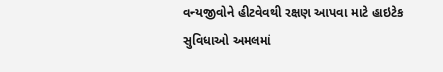વન્યજીવોને હીટવેવથી રક્ષણ આપવા માટે હાઇટેક સુવિધાઓ અમલમાં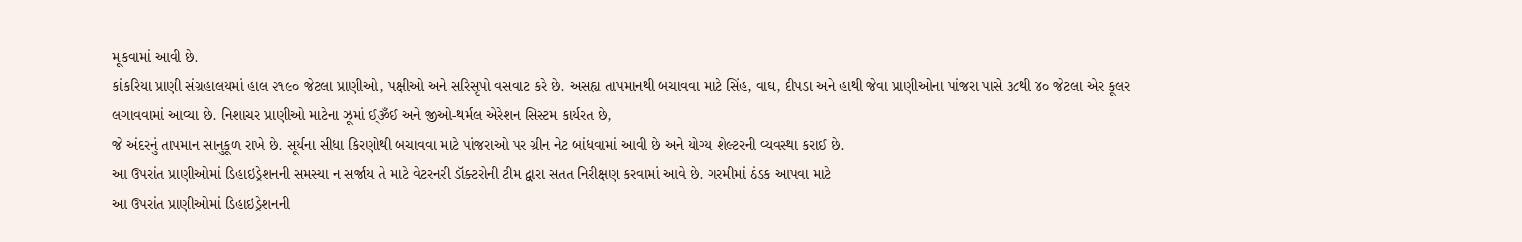મૂકવામાં આવી છે.
કાંકરિયા પ્રાણી સંગ્રહાલયમાં હાલ ૨૧૯૦ જેટલા પ્રાણીઓ, પક્ષીઓ અને સરિસૃપો વસવાટ કરે છે. અસહ્ય તાપમાનથી બચાવવા માટે સિંહ, વાઘ, દીપડા અને હાથી જેવા પ્રાણીઓના પાંજરા પાસે ૩૮થી ૪૦ જેટલા એર કૂલર લગાવવામાં આવ્યા છે. નિશાચર પ્રાણીઓ માટેના ઝૂમાં ઈ્ૐઈ અને જીઓ-થર્મલ એરેશન સિસ્ટમ કાર્યરત છે,
જે અંદરનું તાપમાન સાનુકૂળ રાખે છે. સૂર્યના સીધા કિરણોથી બચાવવા માટે પાંજરાઓ પર ગ્રીન નેટ બાંધવામાં આવી છે અને યોગ્ય શેલ્ટરની વ્યવસ્થા કરાઈ છે.
આ ઉપરાંત પ્રાણીઓમાં ડિહાઇડ્રેશનની સમસ્યા ન સર્જાય તે માટે વેટરનરી ડૉક્ટરોની ટીમ દ્વારા સતત નિરીક્ષણ કરવામાં આવે છે. ગરમીમાં ઠંડક આપવા માટે
આ ઉપરાંત પ્રાણીઓમાં ડિહાઇડ્રેશનની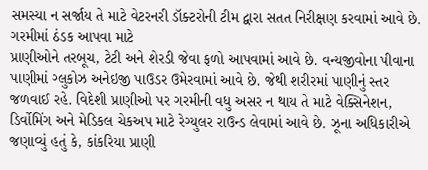સમસ્યા ન સર્જાય તે માટે વેટરનરી ડૉક્ટરોની ટીમ દ્વારા સતત નિરીક્ષણ કરવામાં આવે છે. ગરમીમાં ઠંડક આપવા માટે
પ્રાણીઓને તરબૂચ, ટેટી અને શેરડી જેવા ફળો આપવામાં આવે છે. વન્યજીવોના પીવાના પાણીમાં ગ્લુકોઝ અનેઇજી પાઉડર ઉમેરવામાં આવે છે. જેથી શરીરમાં પાણીનું સ્તર જળવાઈ રહે. વિદેશી પ્રાણીઓ પર ગરમીની વધુ અસર ન થાય તે માટે વેક્સિનેશન, ડિર્વોમિંગ અને મેડિકલ ચેકઅપ માટે રેગ્યુલર રાઉન્ડ લેવામાં આવે છે. ઝૂના અધિકારીએ જણાવ્યું હતું કે, કાંકરિયા પ્રાણી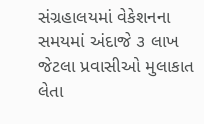સંગ્રહાલયમાં વેકેશનના સમયમાં અંદાજે ૩ લાખ જેટલા પ્રવાસીઓ મુલાકાત લેતા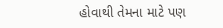હોવાથી તેમના માટે પણ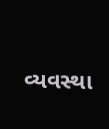વ્યવસ્થા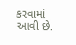કરવામાં આવી છે.